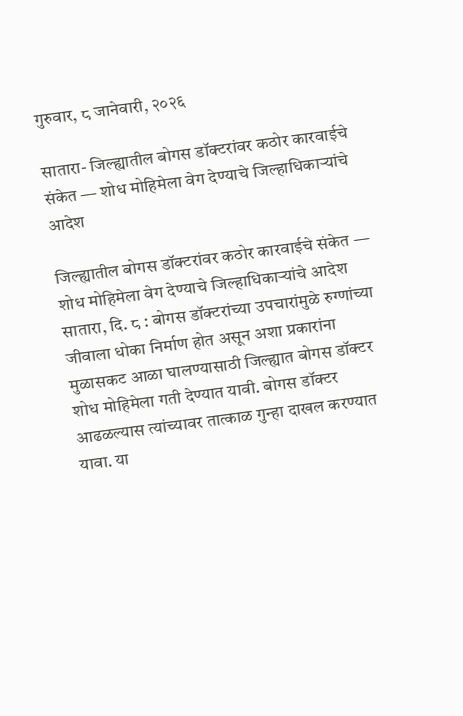गुरुवार, ८ जानेवारी, २०२६

सातारा- जिल्ह्यातील बोगस डॉक्टरांवर कठोर कारवाईचे संकेत — शोध मोहिमेला वेग देण्याचे जिल्हाधिकाऱ्यांचे आदेश

जिल्ह्यातील बोगस डॉक्टरांवर कठोर कारवाईचे संकेत — शोध मोहिमेला वेग देण्याचे जिल्हाधिकाऱ्यांचे आदेश
सातारा, दि. ८ : बोगस डॉक्टरांच्या उपचारांमुळे रुग्णांच्या जीवाला धोका निर्माण होत असून अशा प्रकारांना मुळासकट आळा घालण्यासाठी जिल्ह्यात बोगस डॉक्टर शोध मोहिमेला गती देण्यात यावी. बोगस डॉक्टर आढळल्यास त्यांच्यावर तात्काळ गुन्हा दाखल करण्यात यावा. या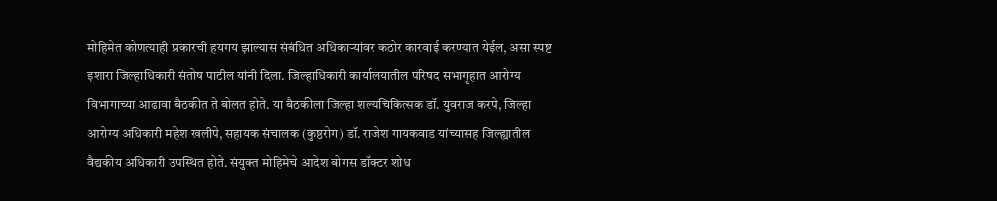मोहिमेत कोणत्याही प्रकारची हयगय झाल्यास संबंधित अधिकाऱ्यांवर कठोर कारवाई करण्यात येईल, असा स्पष्ट इशारा जिल्हाधिकारी संतोष पाटील यांनी दिला. जिल्हाधिकारी कार्यालयातील परिषद सभागृहात आरोग्य विभागाच्या आढावा बैठकीत ते बोलत होते. या बैठकीला जिल्हा शल्यचिकित्सक डॉ. युवराज करपे, जिल्हा आरोग्य अधिकारी महेश खलीपे, सहायक संचालक (कुष्ठरोग) डॉ. राजेश गायकवाड यांच्यासह जिल्ह्यातील वैद्यकीय अधिकारी उपस्थित होते. संयुक्त मोहिमेचे आदेश बोगस डॉक्टर शोध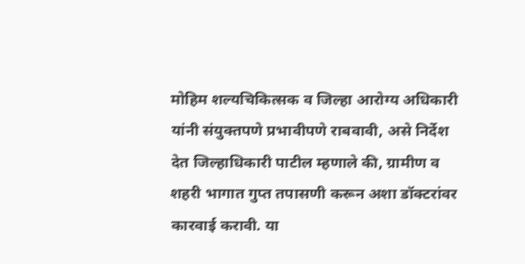मोहिम शल्यचिकित्सक व जिल्हा आरोग्य अधिकारी यांनी संयुक्तपणे प्रभावीपणे राबवावी, असे निर्देश देत जिल्हाधिकारी पाटील म्हणाले की, ग्रामीण व शहरी भागात गुप्त तपासणी करून अशा डॉक्टरांवर कारवाई करावी. या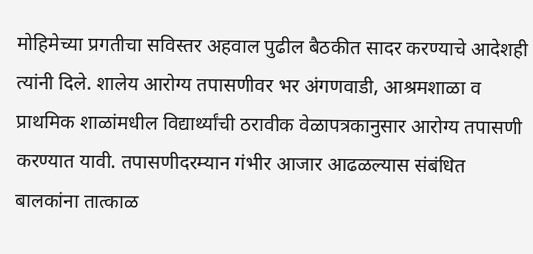मोहिमेच्या प्रगतीचा सविस्तर अहवाल पुढील बैठकीत सादर करण्याचे आदेशही त्यांनी दिले. शालेय आरोग्य तपासणीवर भर अंगणवाडी, आश्रमशाळा व प्राथमिक शाळांमधील विद्यार्थ्यांची ठरावीक वेळापत्रकानुसार आरोग्य तपासणी करण्यात यावी. तपासणीदरम्यान गंभीर आजार आढळल्यास संबंधित बालकांना तात्काळ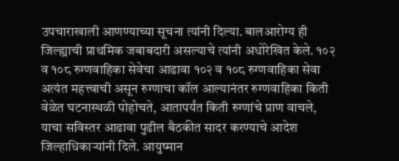उपचाराखाली आणण्याच्या सूचना त्यांनी दिल्या. बालआरोग्य ही जिल्ह्याची प्राथमिक जबाबदारी असल्याचे त्यांनी अधोरेखित केले. १०२ व १०८ रुग्णवाहिका सेवेचा आढावा १०२ व १०८ रुग्णवाहिका सेवा अत्यंत महत्त्वाची असून रुग्णाचा कॉल आल्यानंतर रुग्णवाहिका किती वेळेत घटनास्थळी पोहोचते, आतापर्यंत किती रुग्णांचे प्राण वाचले, याचा सविस्तर आढावा पुढील बैठकीत सादर करण्याचे आदेश जिल्हाधिकाऱ्यांनी दिले. आयुष्मान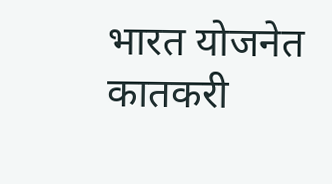भारत योजनेत कातकरी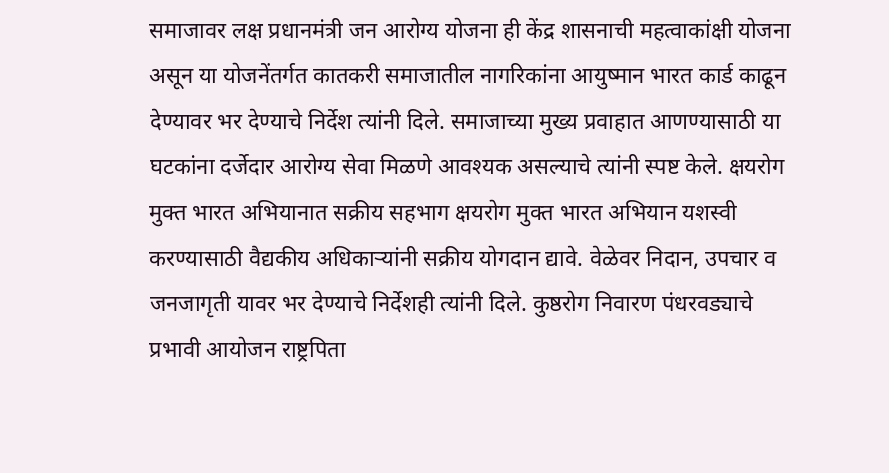समाजावर लक्ष प्रधानमंत्री जन आरोग्य योजना ही केंद्र शासनाची महत्वाकांक्षी योजना असून या योजनेंतर्गत कातकरी समाजातील नागरिकांना आयुष्मान भारत कार्ड काढून देण्यावर भर देण्याचे निर्देश त्यांनी दिले. समाजाच्या मुख्य प्रवाहात आणण्यासाठी या घटकांना दर्जेदार आरोग्य सेवा मिळणे आवश्यक असल्याचे त्यांनी स्पष्ट केले. क्षयरोग मुक्त भारत अभियानात सक्रीय सहभाग क्षयरोग मुक्त भारत अभियान यशस्वी करण्यासाठी वैद्यकीय अधिकाऱ्यांनी सक्रीय योगदान द्यावे. वेळेवर निदान, उपचार व जनजागृती यावर भर देण्याचे निर्देशही त्यांनी दिले. कुष्ठरोग निवारण पंधरवड्याचे प्रभावी आयोजन राष्ट्रपिता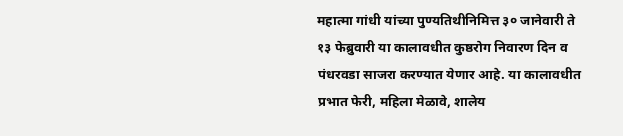महात्मा गांधी यांच्या पुण्यतिथीनिमित्त ३० जानेवारी ते १३ फेब्रुवारी या कालावधीत कुष्ठरोग निवारण दिन व पंधरवडा साजरा करण्यात येणार आहे. या कालावधीत प्रभात फेरी, महिला मेळावे, शालेय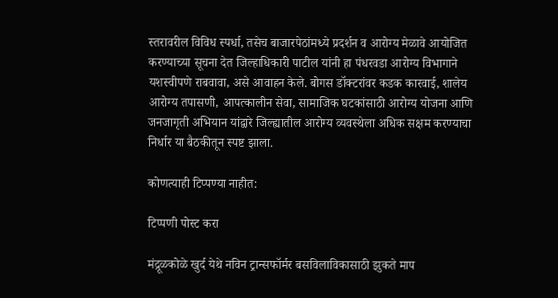स्तरावरील विविध स्पर्धा, तसेच बाजारपेठांमध्ये प्रदर्शन व आरोग्य मेळावे आयोजित करण्याच्या सूचना देत जिल्हाधिकारी पाटील यांनी हा पंधरवडा आरोग्य विभागाने यशस्वीपणे राबवावा, असे आवाहन केले. बोगस डॉक्टरांवर कडक कारवाई, शालेय आरोग्य तपासणी, आपत्कालीन सेवा, सामाजिक घटकांसाठी आरोग्य योजना आणि जनजागृती अभियान यांद्वारे जिल्ह्यातील आरोग्य व्यवस्थेला अधिक सक्षम करण्याचा निर्धार या बैठकीतून स्पष्ट झाला.

कोणत्याही टिप्पण्‍या नाहीत:

टिप्पणी पोस्ट करा

मंद्रूळकोळे खुर्द येथे नविन ट्रान्सफॉर्मर बसविलाविकासाठी झुकते माप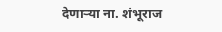देणाऱ्या ना. शंभूराज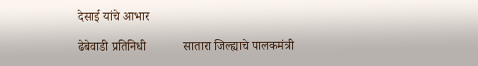देसाई यांचे आभार

ढेबेवाडी प्रतिनिधी            सातारा जिल्ह्याचे पालकमंत्री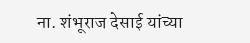ना. शंभूराज देसाई यांच्या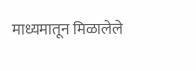माध्यमातून मिळालेले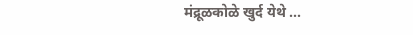मंद्रूळकोळे खुर्द येथे ...